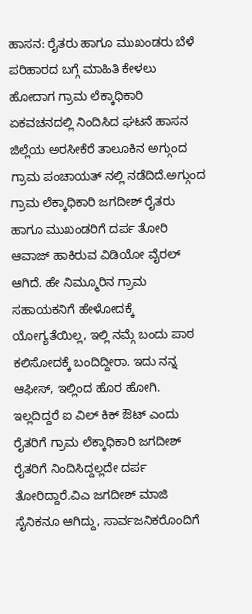ಹಾಸನ: ರೈತರು ಹಾಗೂ ಮುಖಂಡರು ಬೆಳೆ ಪರಿಹಾರದ ಬಗ್ಗೆ ಮಾಹಿತಿ ಕೇಳಲು ಹೋದಾಗ ಗ್ರಾಮ ಲೆಕ್ಕಾಧಿಕಾರಿ ಏಕವಚನದಲ್ಲಿ ನಿಂದಿಸಿದ ಘಟನೆ ಹಾಸನ ಜಿಲ್ಲೆಯ ಅರಸೀಕೆರೆ ತಾಲೂಕಿನ ಅಗ್ಗುಂದ ಗ್ರಾಮ ಪಂಚಾಯತ್ ನಲ್ಲಿ ನಡೆದಿದೆ.ಅಗ್ಗುಂದ ಗ್ರಾಮ ಲೆಕ್ಕಾಧಿಕಾರಿ ಜಗದೀಶ್ ರೈತರು ಹಾಗೂ ಮುಖಂಡರಿಗೆ ದರ್ಪ ತೋರಿ ಆವಾಜ್ ಹಾಕಿರುವ ವಿಡಿಯೋ ವೈರಲ್ ಆಗಿದೆ. ಹೇ ನಿಮ್ಮೂರಿನ ಗ್ರಾಮ ಸಹಾಯಕನಿಗೆ ಹೇಳೋದಕ್ಕೆ ಯೋಗ್ಯತೆಯಿಲ್ಲ, ಇಲ್ಲಿ ನಮ್ಗೆ ಬಂದು ಪಾಠ ಕಲಿಸೋದಕ್ಕೆ ಬಂದಿದ್ದೀರಾ. ಇದು ನನ್ನ ಆಫೀಸ್, ಇಲ್ಲಿಂದ ಹೊರ ಹೋಗಿ. ಇಲ್ಲದಿದ್ದರೆ ಐ ವಿಲ್ ಕಿಕ್ ಔಟ್ ಎಂದು ರೈತರಿಗೆ ಗ್ರಾಮ ಲೆಕ್ಕಾಧಿಕಾರಿ ಜಗದೀಶ್ ರೈತರಿಗೆ ನಿಂದಿಸಿದ್ದಲ್ಲದೇ ದರ್ಪ ತೋರಿದ್ದಾರೆ.ವಿಎ ಜಗದೀಶ್ ಮಾಜಿ ಸೈನಿಕನೂ ಆಗಿದ್ದು, ಸಾರ್ವಜನಿಕರೊಂದಿಗೆ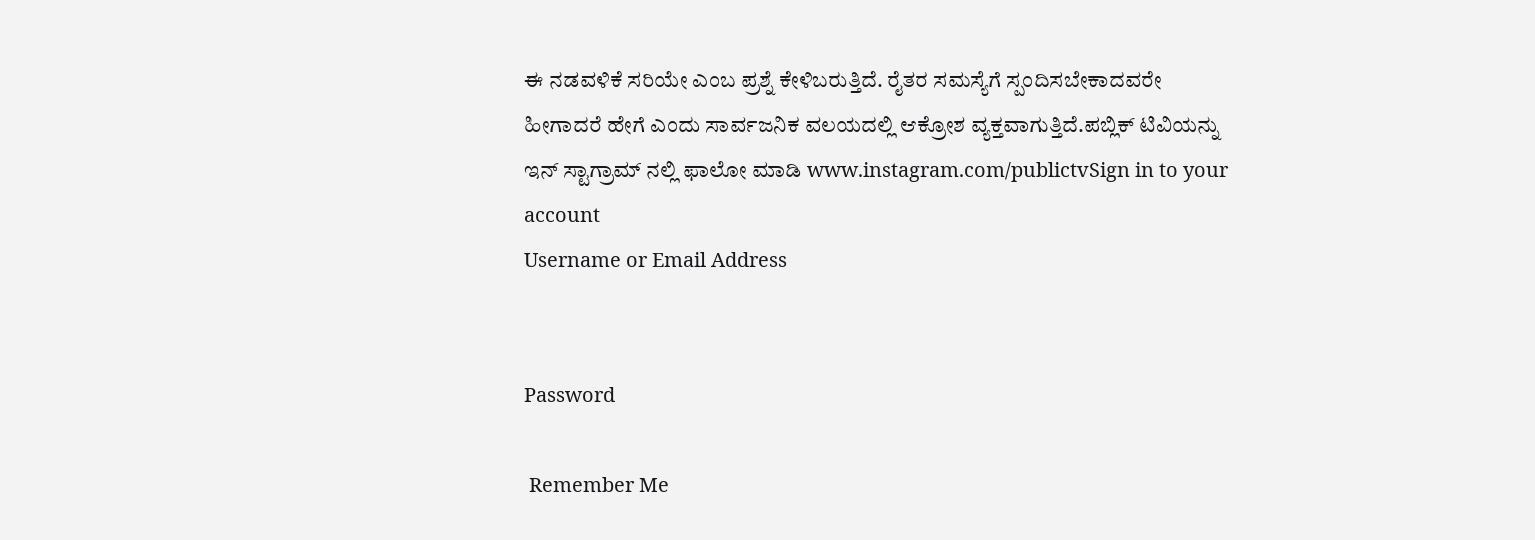ಈ ನಡವಳಿಕೆ ಸರಿಯೇ ಎಂಬ ಪ್ರಶ್ನೆ ಕೇಳಿಬರುತ್ತಿದೆ. ರೈತರ ಸಮಸ್ಯೆಗೆ ಸ್ಪಂದಿಸಬೇಕಾದವರೇ ಹೀಗಾದರೆ ಹೇಗೆ ಎಂದು ಸಾರ್ವಜನಿಕ ವಲಯದಲ್ಲಿ ಆಕ್ರೋಶ ವ್ಯಕ್ತವಾಗುತ್ತಿದೆ.ಪಬ್ಲಿಕ್ ಟಿವಿಯನ್ನು ಇನ್ ಸ್ಟಾಗ್ರಾಮ್ ನಲ್ಲಿ ಫಾಲೋ ಮಾಡಿ www.instagram.com/publictvSign in to your account
Username or Email Address


Password

 Remember Me